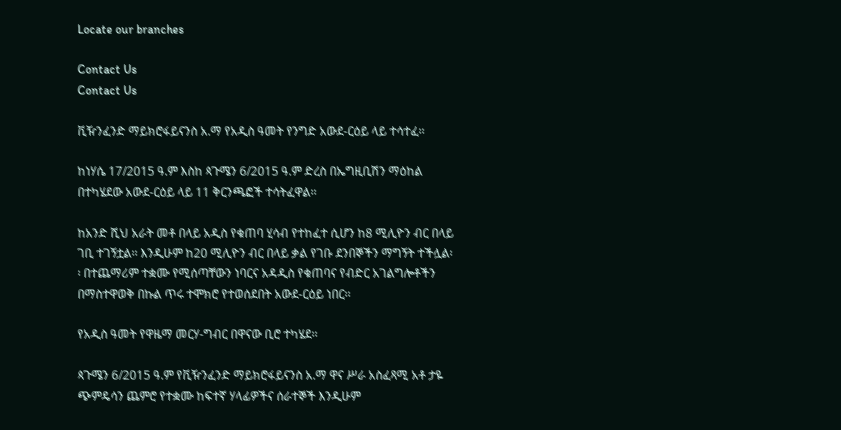Locate our branches

Contact Us
Contact Us

ቪዥንፈንድ ማይክሮፋይናንስ አ.ማ የአዲስ ዓመት የንግድ አውደ-ርዕይ ላይ ተሳተፈ፡፡

ከነሃሴ 17/2015 ዓ.ም እስከ ጳጉሜን 6/2015 ዓ.ም ድረስ በኤግዚቢሽን ማዕከል በተካሄደው አውደ-ርዕይ ላይ 11 ቅርንጫፎች ተሳትፈዋል፡፡

ከአንድ ሺህ አራት መቶ በላይ አዲስ የቁጠባ ሂሳብ የተከፈተ ሲሆን ከ8 ሚሊዮን ብር በላይ ገቢ ተገኝቷል፡፡ እንዲሁም ከ20 ሚሊዮን ብር በላይ ቃል የገቡ ደንበኞችን ማግኝት ተችሏል፡፡ በተጨማሪም ተቋሙ የሚሰጣቸውን ነባርና አዳዲስ የቁጠባና የብድር አገልግሎቶችን በማስተዋወቅ በኩል ጥሩ ተሞክሮ የተወሰደበት አውደ-ርዕይ ነበር፡፡

የአዲስ ዓመት የዋዜማ መርሃ-ግብር በዋናው ቢሮ ተካሄደ፡፡

ጳጉሜን 6/2015 ዓ.ም የቪዥንፈንድ ማይክሮፋይናንስ አ.ማ ዋና ሥራ አስፈጻሚ አቶ ታዬ ጭምዴሳን ጨምሮ የተቋሙ ከፍተኛ ሃላፊዎችና ሰራተኞች እንዲሁም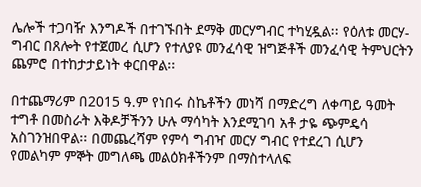ሌሎች ተጋባዥ እንግዶች በተገኙበት ደማቅ መርሃግብር ተካሂዷል፡፡ የዕለቱ መርሃ-ግብር በጸሎት የተጀመረ ሲሆን የተለያዩ መንፈሳዊ ዝግጅቶች መንፈሳዊ ትምህርትን ጨምሮ በተከታታይነት ቀርበዋል፡፡

በተጨማሪም በ2015 ዓ.ም የነበሩ ስኬቶችን መነሻ በማድረግ ለቀጣይ ዓመት ተግቶ በመስራት እቅዶቻችንን ሁሉ ማሳካት እንደሚገባ አቶ ታዬ ጭምዴሳ አስገንዝበዋል፡፡ በመጨረሻም የምሳ ግብዣ መርሃ ግብር የተደረገ ሲሆን የመልካም ምኞት መግለጫ መልዕክቶችንም በማስተላለፍ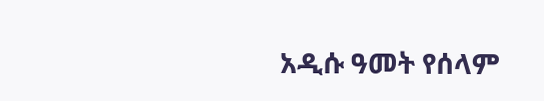አዲሱ ዓመት የሰላም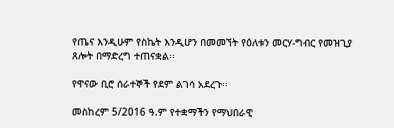የጤና እንዲሁም የስኬት እንዲሆን በመመኘት የዕለቱን መርሃ-ግብር የመዝጊያ ጸሎት በማድረግ ተጠናቋል፡፡

የዋናው ቢሮ ሰራተኞች የደም ልገሳ አደረጉ፡፡

መስከረም 5/2016 ዓ.ም የተቋማችን የማህበራዊ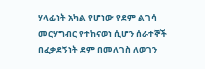ሃላፊነት አካል የሆነው የደም ልገሳ መርሃግብር የተከናወነ ሲሆን ሰራተኞች በፈቃደኝነት ደም በመለገስ ለወገን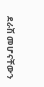ደራሽ መሆናቸውን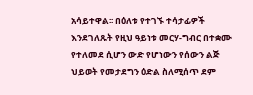አሳይተዋል፡፡ በዕለቱ የተገኙ ተሳታፊዎች እንደገለጹት የዚህ ዓይነቱ መርሃ-ግብር በተቋሙ የተለመደ ሲሆን ውድ የሆነውን የሰውን ልጅ ህይወት የመታደግን ዕድል ስለሚሰጥ ደም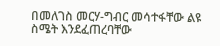በመለገስ መርሃ-ግብር መሳተፋቸው ልዩ ስሜት እንደፈጠረባቸው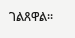ገልጸዋል፡፡